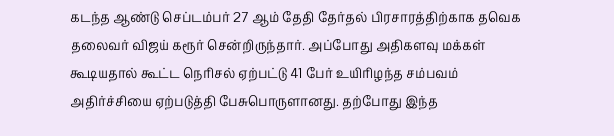கடந்த ஆண்டு செப்டம்பர் 27 ஆம் தேதி தேர்தல் பிரசாரத்திற்காக தவெக தலைவர் விஜய் கரூர் சென்றிருந்தார். அப்போது அதிகளவு மக்கள் கூடியதால் கூட்ட நெரிசல் ஏற்பட்டு 41 பேர் உயிரிழந்த சம்பவம் அதிர்ச்சியை ஏற்படுத்தி பேசுபொருளானது. தற்போது இந்த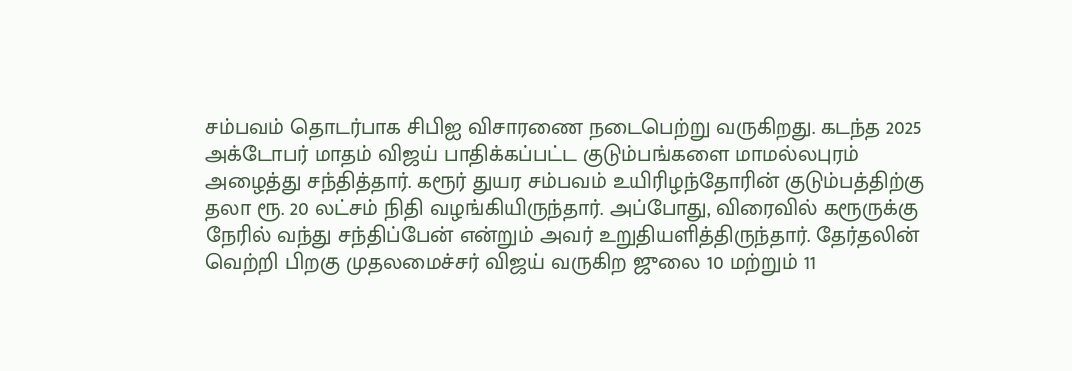சம்பவம் தொடர்பாக சிபிஐ விசாரணை நடைபெற்று வருகிறது. கடந்த 2025 அக்டோபர் மாதம் விஜய் பாதிக்கப்பட்ட குடும்பங்களை மாமல்லபுரம் அழைத்து சந்தித்தார். கரூர் துயர சம்பவம் உயிரிழந்தோரின் குடும்பத்திற்கு தலா ரூ. 20 லட்சம் நிதி வழங்கியிருந்தார். அப்போது, விரைவில் கரூருக்கு நேரில் வந்து சந்திப்பேன் என்றும் அவர் உறுதியளித்திருந்தார். தேர்தலின் வெற்றி பிறகு முதலமைச்சர் விஜய் வருகிற ஜுலை 10 மற்றும் 11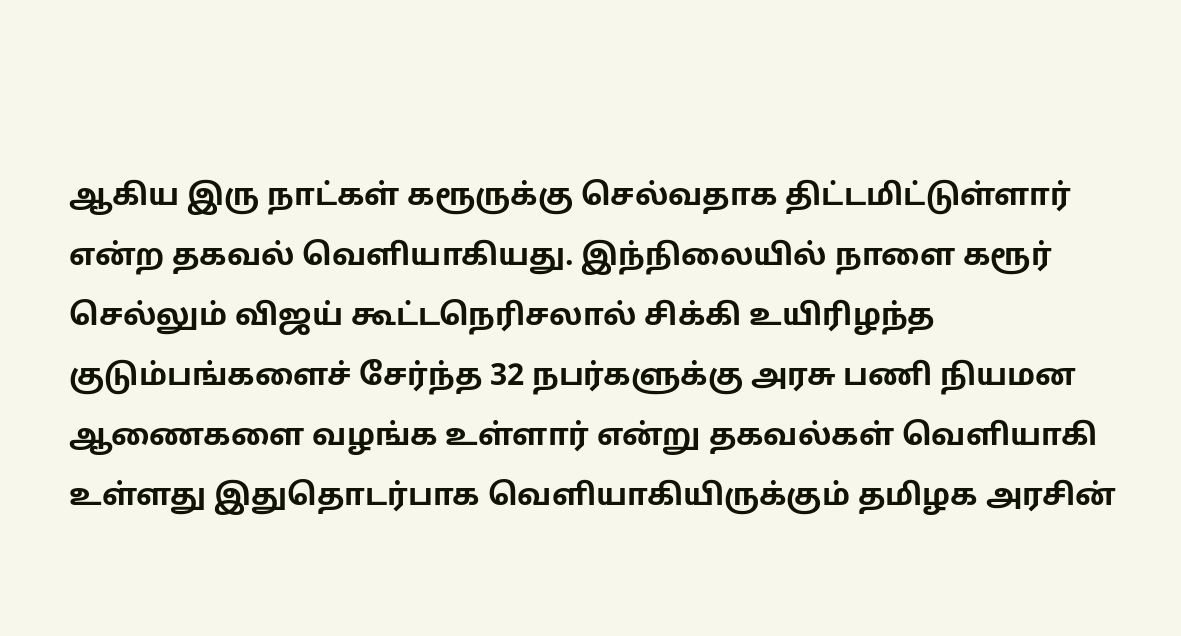ஆகிய இரு நாட்கள் கரூருக்கு செல்வதாக திட்டமிட்டுள்ளார் என்ற தகவல் வெளியாகியது. இந்நிலையில் நாளை கரூர் செல்லும் விஜய் கூட்டநெரிசலால் சிக்கி உயிரிழந்த குடும்பங்களைச் சேர்ந்த 32 நபர்களுக்கு அரசு பணி நியமன ஆணைகளை வழங்க உள்ளார் என்று தகவல்கள் வெளியாகி உள்ளது இதுதொடர்பாக வெளியாகியிருக்கும் தமிழக அரசின்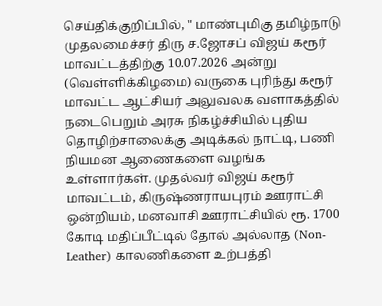செய்திக்குறிப்பில், " மாண்புமிகு தமிழ்நாடு முதலமைச்சர் திரு ச.ஜோசப் விஜய் கரூர் மாவட்டத்திற்கு 10.07.2026 அன்று (வெள்ளிக்கிழமை) வருகை புரிந்து கரூர் மாவட்ட ஆட்சியர் அலுவலக வளாகத்தில் நடைபெறும் அரசு நிகழ்ச்சியில் புதிய தொழிற்சாலைக்கு அடிக்கல் நாட்டி, பணி நியமன ஆணைகளை வழங்க உள்ளார்கள். முதல்வர் விஜய் கரூர் மாவட்டம், கிருஷ்ணராயபுரம் ஊராட்சி ஒன்றியம், மனவாசி ஊராட்சியில் ரூ. 1700 கோடி மதிப்பீட்டில் தோல் அல்லாத (Non-Leather) காலணிகளை உற்பத்தி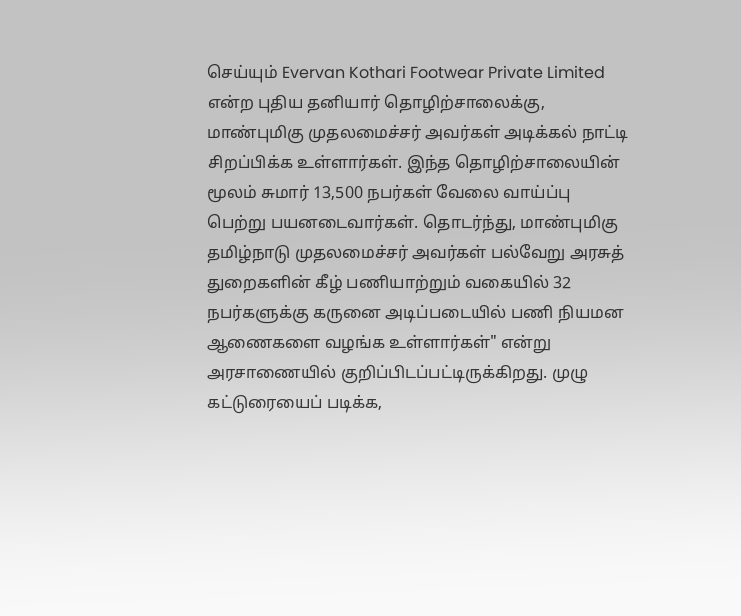செய்யும் Evervan Kothari Footwear Private Limited என்ற புதிய தனியார் தொழிற்சாலைக்கு, மாண்புமிகு முதலமைச்சர் அவர்கள் அடிக்கல் நாட்டி சிறப்பிக்க உள்ளார்கள். இந்த தொழிற்சாலையின் மூலம் சுமார் 13,500 நபர்கள் வேலை வாய்ப்பு பெற்று பயனடைவார்கள். தொடர்ந்து, மாண்புமிகு தமிழ்நாடு முதலமைச்சர் அவர்கள் பல்வேறு அரசுத் துறைகளின் கீழ் பணியாற்றும் வகையில் 32 நபர்களுக்கு கருனை அடிப்படையில் பணி நியமன ஆணைகளை வழங்க உள்ளார்கள்" என்று அரசாணையில் குறிப்பிடப்பட்டிருக்கிறது. முழு கட்டுரையைப் படிக்க,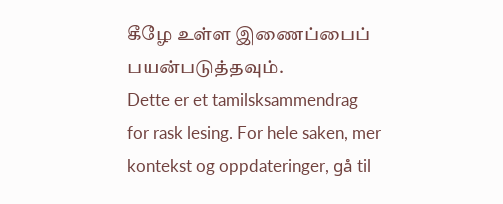கீழே உள்ள இணைப்பைப் பயன்படுத்தவும்.
Dette er et tamilsksammendrag for rask lesing. For hele saken, mer kontekst og oppdateringer, gå til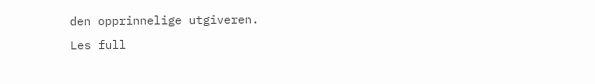den opprinnelige utgiveren.
Les full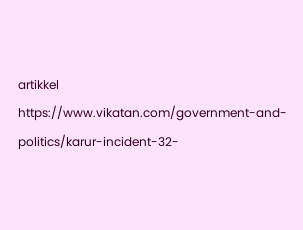artikkel
https://www.vikatan.com/government-and-politics/karur-incident-32-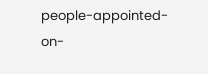people-appointed-on-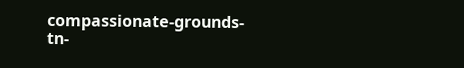compassionate-grounds-tn-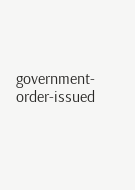government-order-issued